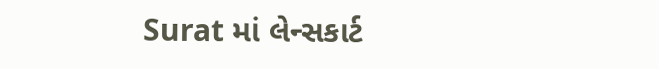Surat માં લેન્સકાર્ટ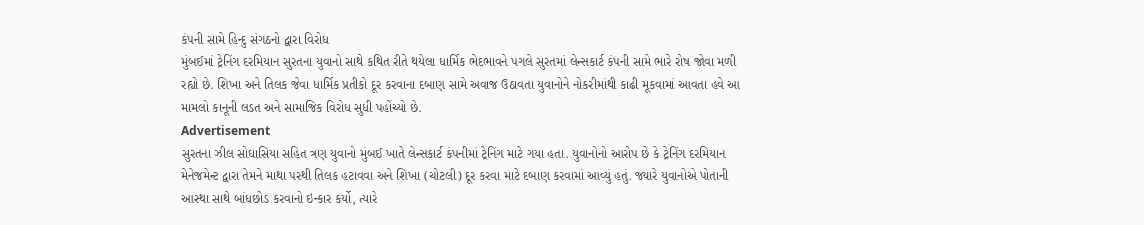કંપની સામે હિન્દુ સંગઠનો દ્વારા વિરોધ
મુંબઈમાં ટ્રેનિંગ દરમિયાન સુરતના યુવાનો સાથે કથિત રીતે થયેલા ધાર્મિક ભેદભાવને પગલે સુરતમાં લેન્સકાર્ટ કંપની સામે ભારે રોષ જોવા મળી રહ્યો છે. શિખા અને તિલક જેવા ધાર્મિક પ્રતીકો દૂર કરવાના દબાણ સામે અવાજ ઉઠાવતા યુવાનોને નોકરીમાંથી કાઢી મૂકવામાં આવતા હવે આ મામલો કાનૂની લડત અને સામાજિક વિરોધ સુધી પહોંચ્યો છે.
Advertisement
સુરતના ઝીલ સોઘાસિયા સહિત ત્રણ યુવાનો મુંબઈ ખાતે લેન્સકાર્ટ કંપનીમાં ટ્રેનિંગ માટે ગયા હતા. યુવાનોનો આરોપ છે કે ટ્રેનિંગ દરમિયાન મેનેજમેન્ટ દ્વારા તેમને માથા પરથી તિલક હટાવવા અને શિખા (ચોટલી) દૂર કરવા માટે દબાણ કરવામાં આવ્યું હતું. જ્યારે યુવાનોએ પોતાની આસ્થા સાથે બાંધછોડ કરવાનો ઇન્કાર કર્યો, ત્યારે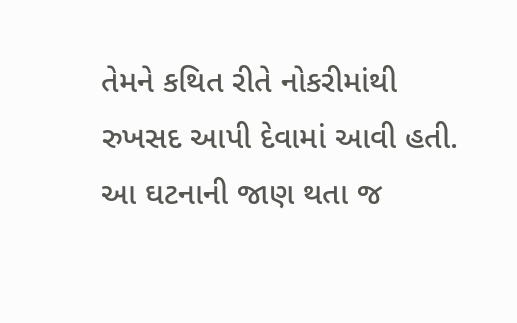તેમને કથિત રીતે નોકરીમાંથી રુખસદ આપી દેવામાં આવી હતી. આ ઘટનાની જાણ થતા જ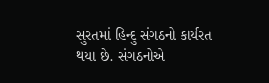સુરતમાં હિન્દુ સંગઠનો કાર્યરત થયા છે. સંગઠનોએ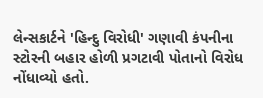લેન્સકાર્ટને 'હિન્દુ વિરોધી' ગણાવી કંપનીના સ્ટોરની બહાર હોળી પ્રગટાવી પોતાનો વિરોધ નોંધાવ્યો હતો.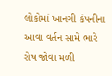લોકોમાં ખાનગી કંપનીના આવા વર્તન સામે ભારે રોષ જોવા મળી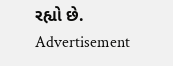રહ્યો છે.
Advertisement